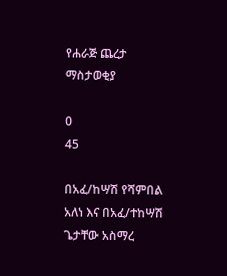የሐራጅ ጨረታ ማስታወቂያ

0
45

በአፈ/ከሣሽ የሻምበል አለነ እና በአፈ/ተከሣሽ ጌታቸው አስማረ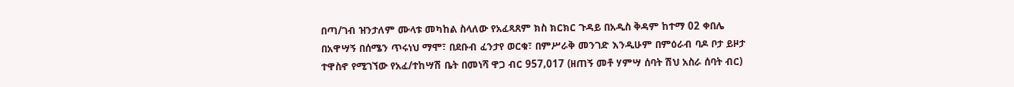በጣ/ገብ ዝንታለም ሙላቱ መካከል ስላለው የአፈጻጸም ክስ ክርክር ጉዳይ በአዲስ ቅዳም ከተማ 02 ቀበሌ በአዋሣኝ በሰሜን ጥሩነህ ማሞ፣ በደቡብ ፈንታየ ወርቁ፣ በምሥራቅ መንገድ እንዲሁም በምዕራብ ባዶ ቦታ ይዞታ ተዋስኖ የሚገኘው የአፈ/ተከሣሽ ቤት በመነሻ ዋጋ ብር 957,017 (ዘጠኝ መቶ ሃምሣ ሰባት ሽህ አስራ ሰባት ብር)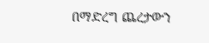በማድረግ ጨረታውን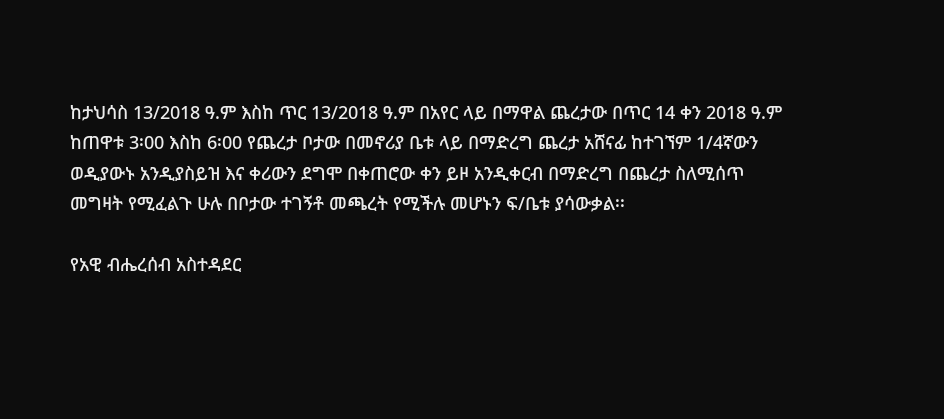ከታህሳስ 13/2018 ዓ.ም እስከ ጥር 13/2018 ዓ.ም በአየር ላይ በማዋል ጨረታው በጥር 14 ቀን 2018 ዓ.ም ከጠዋቱ 3፡00 እስከ 6፡00 የጨረታ ቦታው በመኖሪያ ቤቱ ላይ በማድረግ ጨረታ አሸናፊ ከተገኘም 1/4ኛውን ወዲያውኑ አንዲያስይዝ እና ቀሪውን ደግሞ በቀጠሮው ቀን ይዞ አንዲቀርብ በማድረግ በጨረታ ስለሚሰጥ መግዛት የሚፈልጉ ሁሉ በቦታው ተገኝቶ መጫረት የሚችሉ መሆኑን ፍ/ቤቱ ያሳውቃል፡፡

የአዊ ብሔረሰብ አስተዳደር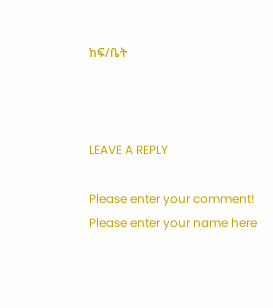ከፍ/ቤት



LEAVE A REPLY

Please enter your comment!
Please enter your name here